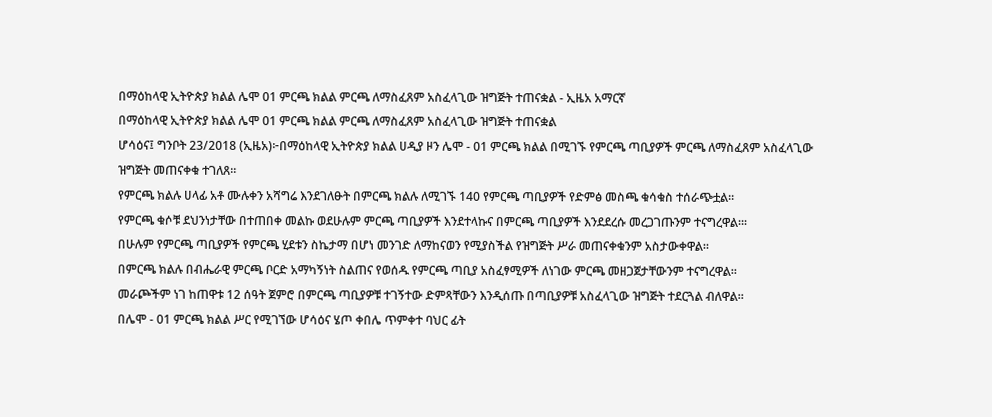በማዕከላዊ ኢትዮጵያ ክልል ሌሞ 01 ምርጫ ክልል ምርጫ ለማስፈጸም አስፈላጊው ዝግጅት ተጠናቋል - ኢዜአ አማርኛ
በማዕከላዊ ኢትዮጵያ ክልል ሌሞ 01 ምርጫ ክልል ምርጫ ለማስፈጸም አስፈላጊው ዝግጅት ተጠናቋል
ሆሳዕና፤ ግንቦት 23/2018 (ኢዜአ)፦በማዕከላዊ ኢትዮጵያ ክልል ሀዲያ ዞን ሌሞ - 01 ምርጫ ክልል በሚገኙ የምርጫ ጣቢያዎች ምርጫ ለማስፈጸም አስፈላጊው ዝግጅት መጠናቀቁ ተገለጸ።
የምርጫ ክልሉ ሀላፊ አቶ ሙሉቀን አሻግሬ እንደገለፁት በምርጫ ክልሉ ለሚገኙ 140 የምርጫ ጣቢያዎች የድምፅ መስጫ ቁሳቁስ ተሰራጭቷል።
የምርጫ ቁሶቹ ደህንነታቸው በተጠበቀ መልኩ ወደሁሉም ምርጫ ጣቢያዎች እንደተላኩና በምርጫ ጣቢያዎች እንደደረሱ መረጋገጡንም ተናግረዋል።፡
በሁሉም የምርጫ ጣቢያዎች የምርጫ ሂደቱን ስኬታማ በሆነ መንገድ ለማከናወን የሚያስችል የዝግጅት ሥራ መጠናቀቁንም አስታውቀዋል።
በምርጫ ክልሉ በብሔራዊ ምርጫ ቦርድ አማካኝነት ስልጠና የወሰዱ የምርጫ ጣቢያ አስፈፃሚዎች ለነገው ምርጫ መዘጋጀታቸውንም ተናግረዋል።
መራጮችም ነገ ከጠዋቱ 12 ሰዓት ጀምሮ በምርጫ ጣቢያዎቹ ተገኝተው ድምጻቸውን እንዲሰጡ በጣቢያዎቹ አስፈላጊው ዝግጅት ተደርጓል ብለዋል።
በሌሞ - 01 ምርጫ ክልል ሥር የሚገኘው ሆሳዕና ሄጦ ቀበሌ ጥምቀተ ባህር ፊት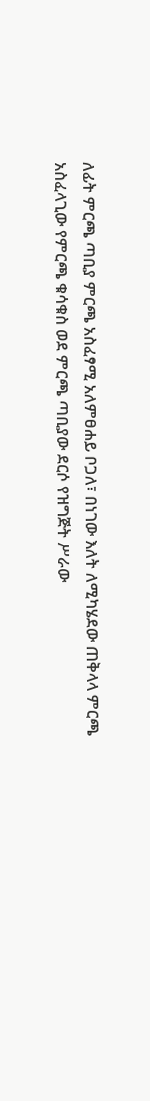ለፊት ምርጫ ጣቢያ ምርጫ አስፈፃሚ አለምፀሐይ ቦጋለ፣ በነገው እለት ለሚካሄደው ጠቅላላ ምርጫ አስፈላጊው የምርጫ ቁሳቁስ ወደ ምርጫ ጣቢያው ደርሶ የዝግጅት ሥራው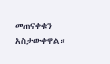መጠናቀቁን አስታውቀዋል።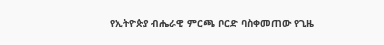የኢትዮጵያ ብሔራዊ ምርጫ ቦርድ ባስቀመጠው የጊዜ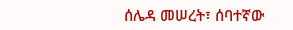ሰሌዳ መሠረት፣ ሰባተኛው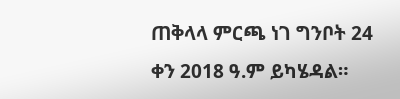ጠቅላላ ምርጫ ነገ ግንቦት 24 ቀን 2018 ዓ.ም ይካሄዳል።